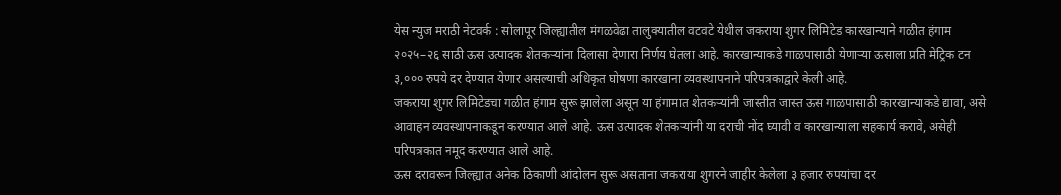येस न्युज मराठी नेटवर्क : सोलापूर जिल्ह्यातील मंगळवेढा तालुक्यातील वटवटे येथील जकराया शुगर लिमिटेड कारखान्याने गळीत हंगाम २०२५–२६ साठी ऊस उत्पादक शेतकऱ्यांना दिलासा देणारा निर्णय घेतला आहे. कारखान्याकडे गाळपासाठी येणाऱ्या ऊसाला प्रति मेट्रिक टन ३,००० रुपये दर देण्यात येणार असल्याची अधिकृत घोषणा कारखाना व्यवस्थापनाने परिपत्रकाद्वारे केली आहे.
जकराया शुगर लिमिटेडचा गळीत हंगाम सुरू झालेला असून या हंगामात शेतकऱ्यांनी जास्तीत जास्त ऊस गाळपासाठी कारखान्याकडे द्यावा, असे आवाहन व्यवस्थापनाकडून करण्यात आले आहे. ऊस उत्पादक शेतकऱ्यांनी या दराची नोंद घ्यावी व कारखान्याला सहकार्य करावे, असेही परिपत्रकात नमूद करण्यात आले आहे.
ऊस दरावरून जिल्ह्यात अनेक ठिकाणी आंदोलन सुरू असताना जकराया शुगरने जाहीर केलेला ३ हजार रुपयांचा दर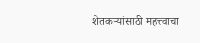शेतकऱ्यांसाठी महत्त्वाचा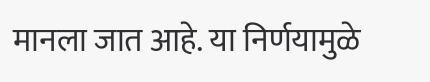मानला जात आहे. या निर्णयामुळे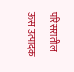परिसरातील ऊस उत्पादक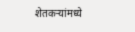शेतकऱ्यांमध्ये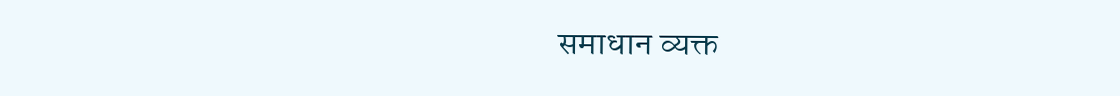समाधान व्यक्त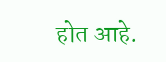होत आहे.